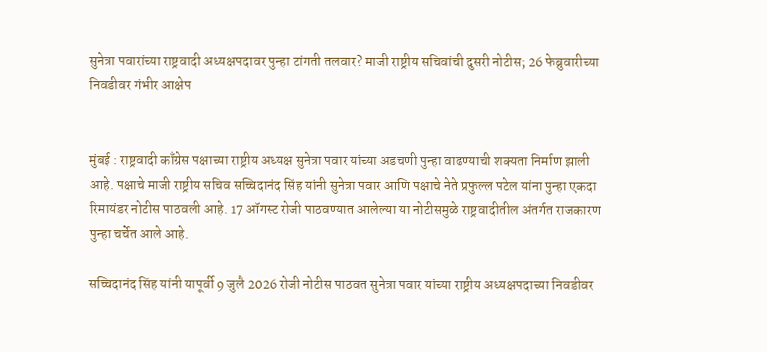सुनेत्रा पवारांच्या राष्ट्रवादी अध्यक्षपदावर पुन्हा टांगती तलवार? माजी राष्ट्रीय सचिवांची दुसरी नोटीस; 26 फेब्रुवारीच्या निवडीवर गंभीर आक्षेप


मुंबई : राष्ट्रवादी काँग्रेस पक्षाच्या राष्ट्रीय अध्यक्ष सुनेत्रा पवार यांच्या अडचणी पुन्हा वाढण्याची शक्यता निर्माण झाली आहे. पक्षाचे माजी राष्ट्रीय सचिव सच्चिदानंद सिंह यांनी सुनेत्रा पवार आणि पक्षाचे नेते प्रफुल्ल पटेल यांना पुन्हा एकदा रिमायंडर नोटीस पाठवली आहे. 17 ऑगस्ट रोजी पाठवण्यात आलेल्या या नोटीसमुळे राष्ट्रवादीतील अंतर्गत राजकारण पुन्हा चर्चेत आले आहे.

सच्चिदानंद सिंह यांनी यापूर्वी 9 जुलै 2026 रोजी नोटीस पाठवत सुनेत्रा पवार यांच्या राष्ट्रीय अध्यक्षपदाच्या निवडीवर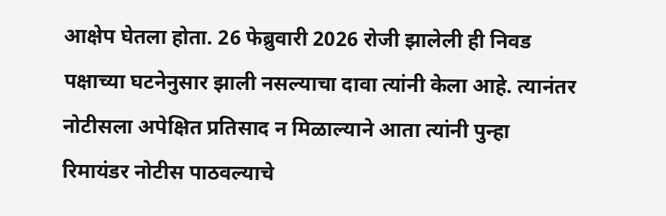आक्षेप घेतला होता. 26 फेब्रुवारी 2026 रोजी झालेली ही निवड पक्षाच्या घटनेनुसार झाली नसल्याचा दावा त्यांनी केला आहे. त्यानंतर नोटीसला अपेक्षित प्रतिसाद न मिळाल्याने आता त्यांनी पुन्हा रिमायंडर नोटीस पाठवल्याचे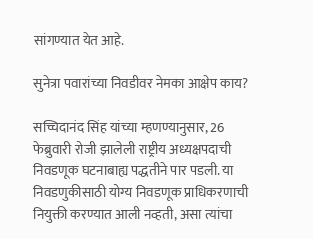सांगण्यात येत आहे.

सुनेत्रा पवारांच्या निवडीवर नेमका आक्षेप काय?

सच्चिदानंद सिंह यांच्या म्हणण्यानुसार, 26 फेब्रुवारी रोजी झालेली राष्ट्रीय अध्यक्षपदाची निवडणूक घटनाबाह्य पद्धतीने पार पडली. या निवडणुकीसाठी योग्य निवडणूक प्राधिकरणाची नियुक्ती करण्यात आली नव्हती, असा त्यांचा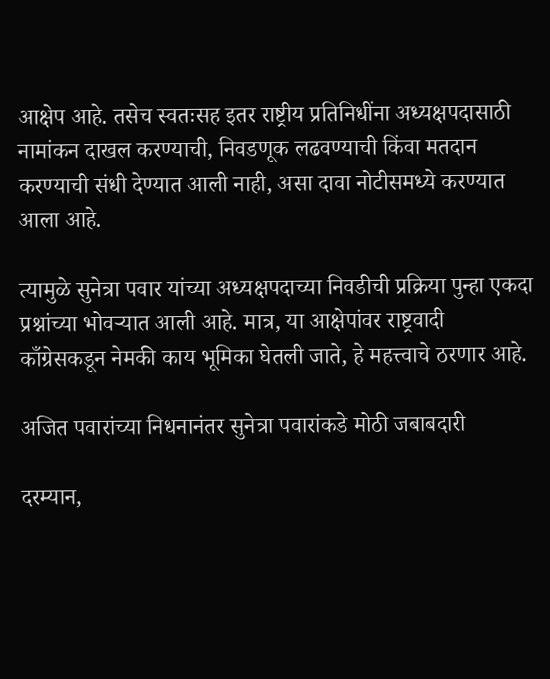आक्षेप आहे. तसेच स्वतःसह इतर राष्ट्रीय प्रतिनिधींना अध्यक्षपदासाठी नामांकन दाखल करण्याची, निवडणूक लढवण्याची किंवा मतदान करण्याची संधी देण्यात आली नाही, असा दावा नोटीसमध्ये करण्यात आला आहे.

त्यामुळे सुनेत्रा पवार यांच्या अध्यक्षपदाच्या निवडीची प्रक्रिया पुन्हा एकदा प्रश्नांच्या भोवऱ्यात आली आहे. मात्र, या आक्षेपांवर राष्ट्रवादी काँग्रेसकडून नेमकी काय भूमिका घेतली जाते, हे महत्त्वाचे ठरणार आहे.

अजित पवारांच्या निधनानंतर सुनेत्रा पवारांकडे मोठी जबाबदारी

दरम्यान,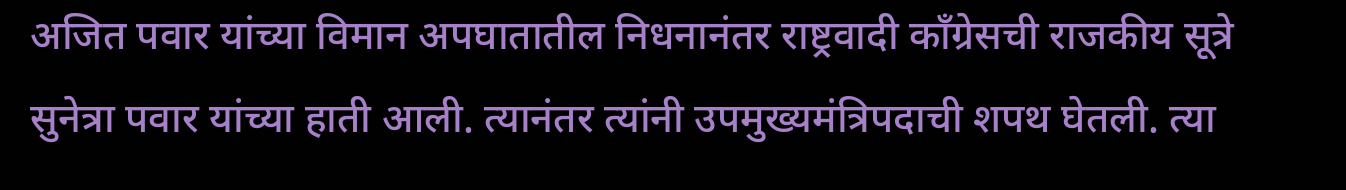अजित पवार यांच्या विमान अपघातातील निधनानंतर राष्ट्रवादी काँग्रेसची राजकीय सूत्रे सुनेत्रा पवार यांच्या हाती आली. त्यानंतर त्यांनी उपमुख्यमंत्रिपदाची शपथ घेतली. त्या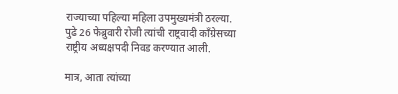राज्याच्या पहिल्या महिला उपमुख्यमंत्री ठरल्या. पुढे 26 फेब्रुवारी रोजी त्यांची राष्ट्रवादी काँग्रेसच्या राष्ट्रीय अध्यक्षपदी निवड करण्यात आली.

मात्र, आता त्यांच्या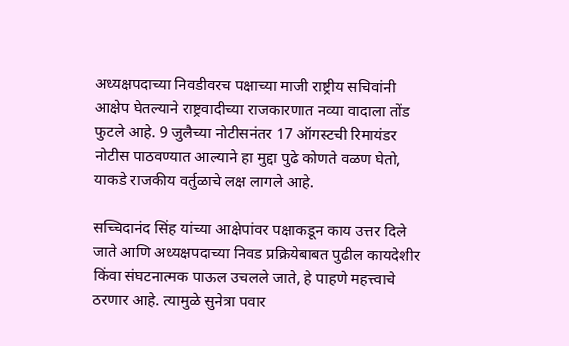अध्यक्षपदाच्या निवडीवरच पक्षाच्या माजी राष्ट्रीय सचिवांनी आक्षेप घेतल्याने राष्ट्रवादीच्या राजकारणात नव्या वादाला तोंड फुटले आहे. 9 जुलैच्या नोटीसनंतर 17 ऑगस्टची रिमायंडर नोटीस पाठवण्यात आल्याने हा मुद्दा पुढे कोणते वळण घेतो, याकडे राजकीय वर्तुळाचे लक्ष लागले आहे.

सच्चिदानंद सिंह यांच्या आक्षेपांवर पक्षाकडून काय उत्तर दिले जाते आणि अध्यक्षपदाच्या निवड प्रक्रियेबाबत पुढील कायदेशीर किंवा संघटनात्मक पाऊल उचलले जाते, हे पाहणे महत्त्वाचे ठरणार आहे. त्यामुळे सुनेत्रा पवार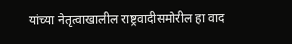यांच्या नेतृत्वाखालील राष्ट्रवादीसमोरील हा वाद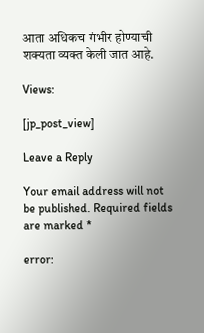आता अधिकच गंभीर होण्याची शक्यता व्यक्त केली जात आहे.

Views:

[jp_post_view]

Leave a Reply

Your email address will not be published. Required fields are marked *

error: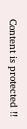Content is protected !!